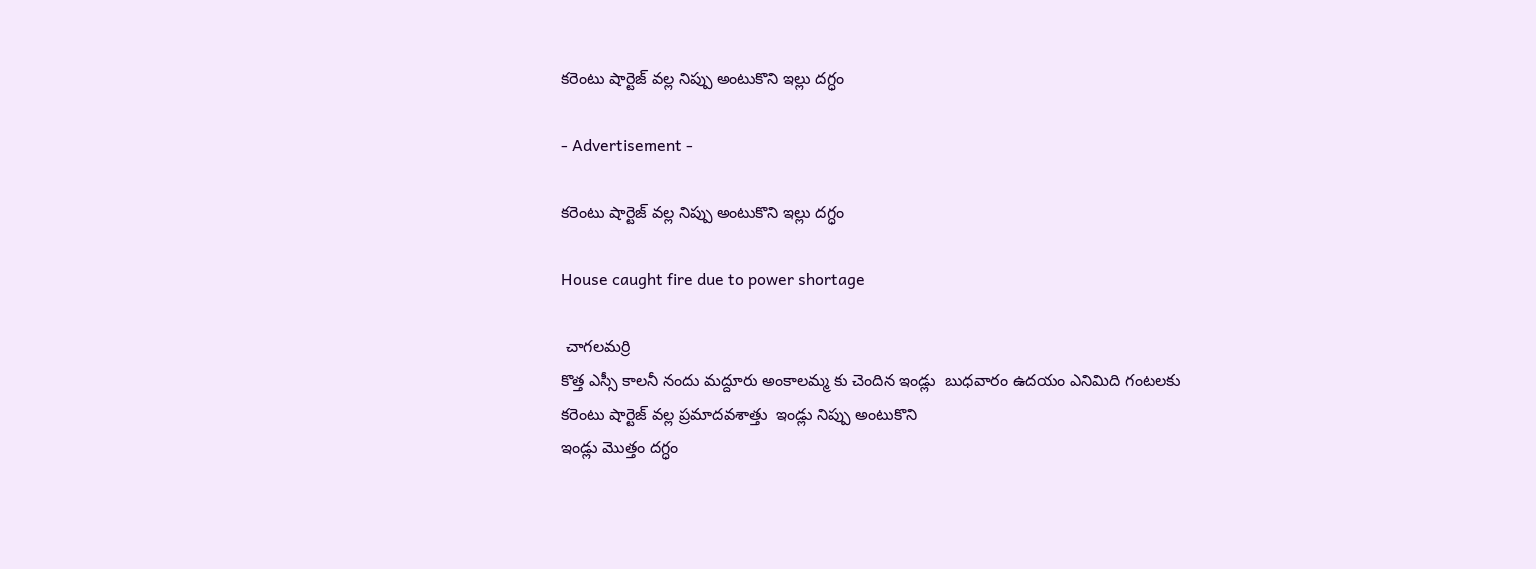కరెంటు షార్టెజ్ వల్ల నిప్పు అంటుకొని ఇల్లు దగ్ధం

- Advertisement -

కరెంటు షార్టెజ్ వల్ల నిప్పు అంటుకొని ఇల్లు దగ్ధం

House caught fire due to power shortage

 చాగలమర్రి
కొత్త ఎస్సీ కాలనీ నందు మద్దూరు అంకాలమ్మ కు చెందిన ఇండ్లు  బుధవారం ఉదయం ఎనిమిది గంటలకు కరెంటు షార్టెజ్ వల్ల ప్రమాదవశాత్తు  ఇండ్లు నిప్పు అంటుకొని
ఇండ్లు మొత్తం దగ్ధం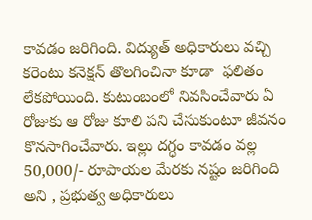కావడం జరిగింది. విద్యుత్ అధికారులు వచ్చి కరెంటు కనెక్షన్ తొలగించినా కూడా  ఫలితం లేకపోయింది. కుటుంబంలో నివసించేవారు ఏ రోజుకు ఆ రోజు కూలి పని చేసుకుంటూ జీవనం కొనసాగించేవారు. ఇల్లు దగ్ధం కావడం వల్ల 50,000/- రూపాయల మేరకు నష్టం జరిగింది అని , ప్రభుత్వ అధికారులు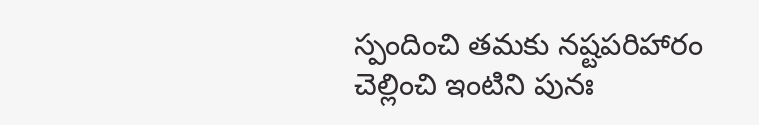స్పందించి తమకు నష్టపరిహారం చెల్లించి ఇంటిని పునః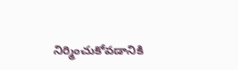నిర్మించుకోవడానికి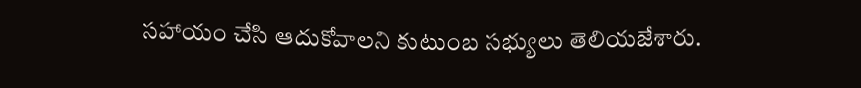సహాయం చేసి ఆదుకోవాలని కుటుంబ సభ్యులు తెలియజేశారు.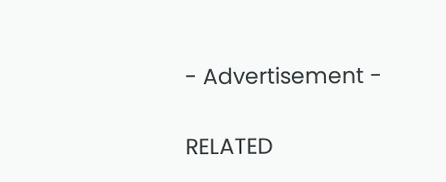- Advertisement -

RELATED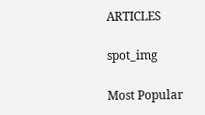ARTICLES

spot_img

Most Popular